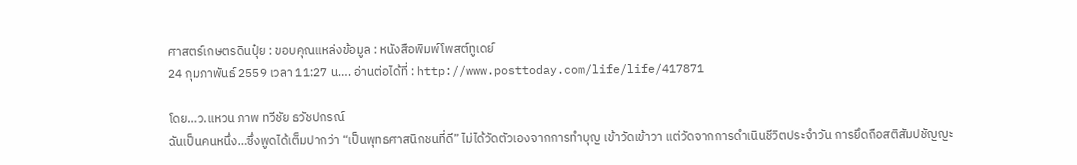ศาสตร์เกษตรดินปุ๋ย : ขอบคุณแหล่งข้อมูล : หนังสือพิมพ์โพสต์ทูเดย์
24 กุมภาพันธ์ 2559 เวลา 11:27 น…. อ่านต่อได้ที่ : http://www.posttoday.com/life/life/417871

โดย…ว.แหวน ภาพ ทวีชัย ธวัชปกรณ์
ฉันเป็นคนหนึ่ง…ซึ่งพูดได้เต็มปากว่า “เป็นพุทธศาสนิกชนที่ดี” ไม่ได้วัดตัวเองจากการทำบุญ เข้าวัดเข้าวา แต่วัดจากการดำเนินชีวิตประจำวัน การยึดถือสติสัมปชัญญะ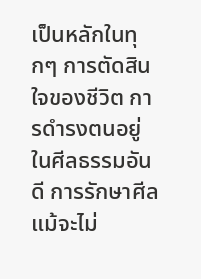เป็นหลักในทุกๆ การตัดสินใจของชีวิต การดำรงตนอยู่ในศีลธรรมอันดี การรักษาศีล แม้จะไม่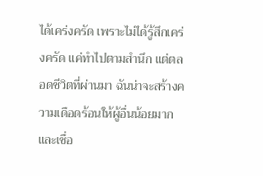ได้เคร่งครัด เพราะไม่ได้รู้สึกเคร่งครัด แค่ทำไปตามสำนึก แต่ตลอดชีวิตที่ผ่านมา ฉันน่าจะสร้างความเดือดร้อนให้ผู้อื่นน้อยมาก และเชื่อ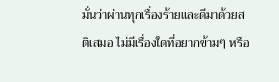มั่นว่าผ่านทุกเรื่องร้ายและดีมาด้วยสติเสมอ ไม่มีเรื่องใดที่อยากข้ามๆ หรือ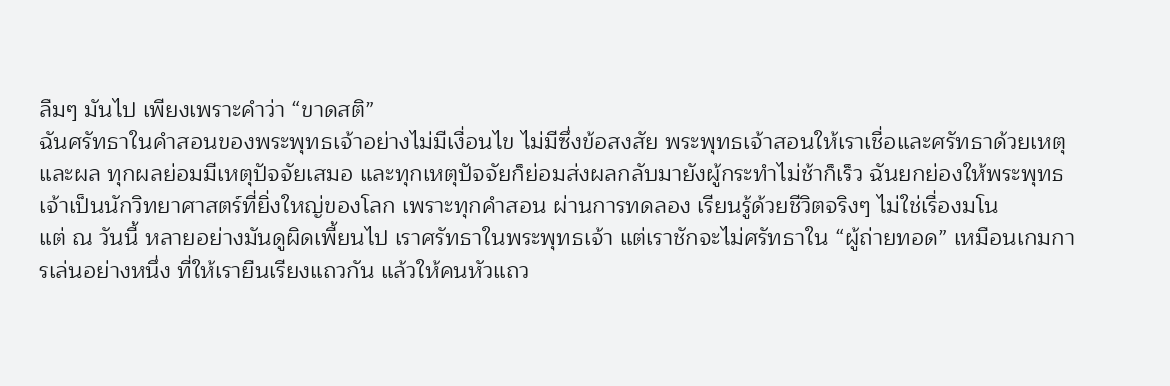ลืมๆ มันไป เพียงเพราะคำว่า “ขาดสติ”
ฉันศรัทธาในคำสอนของพระพุทธเจ้าอย่างไม่มีเงื่อนไข ไม่มีซึ่งข้อสงสัย พระพุทธเจ้าสอนให้เราเชื่อและศรัทธาด้วยเหตุและผล ทุกผลย่อมมีเหตุปัจจัยเสมอ และทุกเหตุปัจจัยก็ย่อมส่งผลกลับมายังผู้กระทำไม่ช้าก็เร็ว ฉันยกย่องให้พระพุทธเจ้าเป็นนักวิทยาศาสตร์ที่ยิ่งใหญ่ของโลก เพราะทุกคำสอน ผ่านการทดลอง เรียนรู้ด้วยชีวิตจริงๆ ไม่ใช่เรื่องมโน
แต่ ณ วันนี้ หลายอย่างมันดูผิดเพี้ยนไป เราศรัทธาในพระพุทธเจ้า แต่เราชักจะไม่ศรัทธาใน “ผู้ถ่ายทอด” เหมือนเกมการเล่นอย่างหนึ่ง ที่ให้เรายืนเรียงแถวกัน แล้วให้คนหัวแถว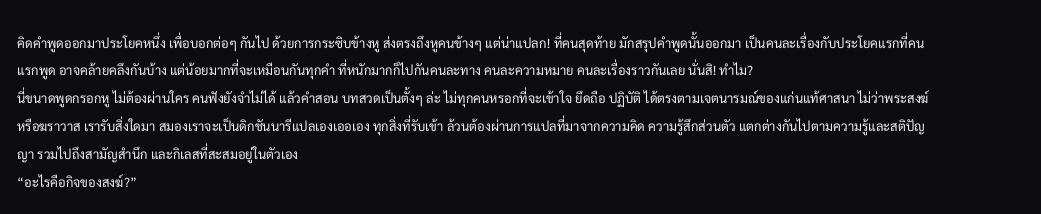คิดคำพูดออกมาประโยคหนึ่ง เพื่อบอกต่อๆ กันไป ด้วยการกระซิบข้างหู ส่งตรงถึงหูคนข้างๆ แต่น่าแปลก! ที่คนสุดท้าย มักสรุปคำพูดนั้นออกมา เป็นคนละเรื่องกับประโยคแรกที่คนแรกพูด อาจคล้ายคลึงกันบ้าง แต่น้อยมากที่จะเหมือนกันทุกคำ ที่หนักมากก็ไปกันคนละทาง คนละความหมาย คนละเรื่องราวกันเลย นั่นสิ! ทำไม?
นี่ขนาดพูดกรอกหู ไม่ต้องผ่านใคร คนฟังยังจำไม่ได้ แล้วคำสอน บทสวดเป็นตั้งๆ ล่ะ ไม่ทุกคนหรอกที่จะเข้าใจ ยึดถือ ปฏิบัติ ได้ตรงตามเจตนารมณ์ของแก่นแท้ศาสนา ไม่ว่าพระสงฆ์ หรือฆราวาส เรารับสิ่งใดมา สมองเราจะเป็นดิกชันนารีแปลเองเออเอง ทุกสิ่งที่รับเข้า ล้วนต้องผ่านการแปลที่มาจากความคิด ความรู้สึกส่วนตัว แตกต่างกันไปตามความรู้และสติปัญญา รวมไปถึงสามัญสำนึก และกิเลสที่สะสมอยู่ในตัวเอง
“อะไรคือกิจของสงฆ์?”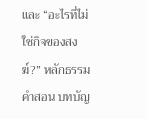และ “อะไรที่ไม่ใช่กิจของสงฆ์?” หลักธรรมคำสอน บทบัญ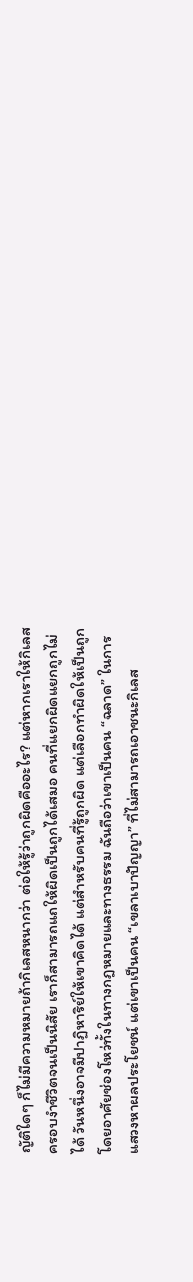ญัติใดๆ ก็ไม่มีความหมายถ้ากิเลสหนากว่า ต่อให้รู้ว่าถูกผิดคืออะไร? แต่หากเราให้กิเลสครอบงำชีวิตจนเป็นนิสัย เราก็สามารถแถให้ผิดเป็นถูกได้เสมอ คนที่แยกผิดแยกถูกไม่ได้ วันหนึ่งอาจมีปาฏิหาริย์ให้เขาคิดได้ แต่สำหรับคนที่รู้ถูกผิด แต่เลือกทำผิดให้เป็นถูก โดยอาศัยช่องโหว่ทั้งในทางกฎหมายและทางธรรม ฉันถือว่าเขาเป็นคน “ฉลาด” ในการแสวงหาผลประโยชน์ แต่เขาเป็นคน “เขลาเบาปัญญา” ที่ไม่สามารถเอาชนะกิเลส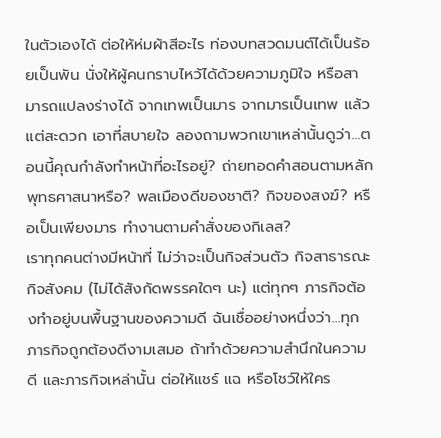ในตัวเองได้ ต่อให้ห่มผ้าสีอะไร ท่องบทสวดมนต์ได้เป็นร้อยเป็นพัน นั่งให้ผู้คนกราบไหว้ได้ด้วยความภูมิใจ หรือสามารถแปลงร่างได้ จากเทพเป็นมาร จากมารเป็นเทพ แล้วแต่สะดวก เอาที่สบายใจ ลองถามพวกเขาเหล่านั้นดูว่า…ตอนนี้คุณกำลังทำหน้าที่อะไรอยู่? ถ่ายทอดคำสอนตามหลักพุทธศาสนาหรือ? พลเมืองดีของชาติ? กิจของสงฆ์? หรือเป็นเพียงมาร ทำงานตามคำสั่งของกิเลส?
เราทุกคนต่างมีหน้าที่ ไม่ว่าจะเป็นกิจส่วนตัว กิจสาธารณะ กิจสังคม (ไม่ได้สังกัดพรรคใดๆ นะ) แต่ทุกๆ ภารกิจต้องทำอยู่บนพื้นฐานของความดี ฉันเชื่ออย่างหนึ่งว่า…ทุกภารกิจถูกต้องดีงามเสมอ ถ้าทำด้วยความสำนึกในความดี และภารกิจเหล่านั้น ต่อให้แชร์ แฉ หรือโชว์ให้ใคร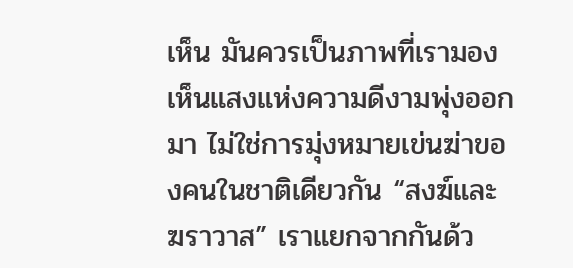เห็น มันควรเป็นภาพที่เรามองเห็นแสงแห่งความดีงามพุ่งออกมา ไม่ใช่การมุ่งหมายเข่นฆ่าของคนในชาติเดียวกัน “สงฆ์และฆราวาส” เราแยกจากกันด้ว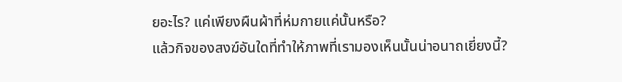ยอะไร? แค่เพียงผืนผ้าที่ห่มกายแค่นั้นหรือ?
แล้วกิจของสงฆ์อันใดที่ทำให้ภาพที่เรามองเห็นนั้นน่าอนาถเยี่ยงนี้?